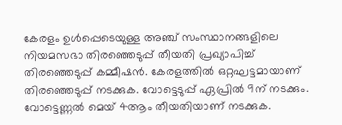കേരളം ഉൾപ്പെടെയുള്ള അഞ്ച് സംസ്ഥാനങ്ങളിലെ നിയമസഭാ തിരഞ്ഞെടുപ്പ് തീയതി പ്രഖ്യാപിച്ച് തിരഞ്ഞെടുപ്പ് കമ്മീഷൻ. കേരളത്തിൽ ഒറ്റഘട്ടമായാണ് തിരഞ്ഞെടുപ്പ് നടക്കുക. വോട്ടെടുപ്പ് ഏപ്രിൽ 9ന് നടക്കും. വോട്ടെണ്ണൽ മെയ് 4ആം തീയതിയാണ് നടക്കുക.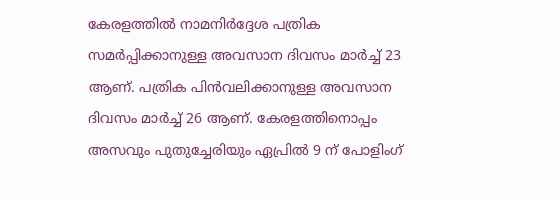കേരളത്തിൽ നാമനിർദ്ദേശ പത്രിക സമർപ്പിക്കാനുള്ള അവസാന ദിവസം മാർച്ച് 23 ആണ്. പത്രിക പിൻവലിക്കാനുള്ള അവസാന ദിവസം മാർച്ച് 26 ആണ്. കേരളത്തിനൊപ്പം അസവും പുതുച്ചേരിയും ഏപ്രിൽ 9 ന് പോളിംഗ്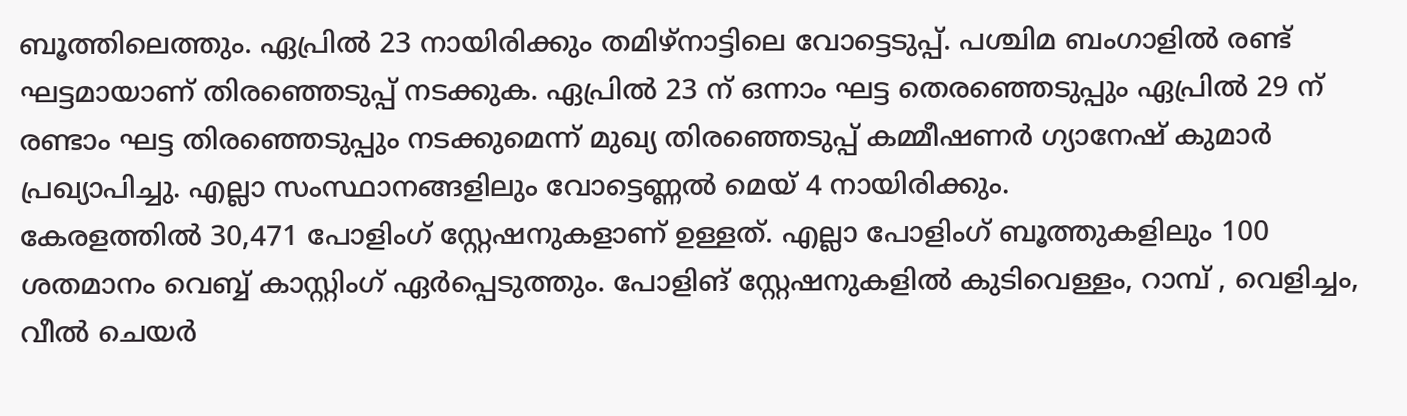ബൂത്തിലെത്തും. ഏപ്രിൽ 23 നായിരിക്കും തമിഴ്നാട്ടിലെ വോട്ടെടുപ്പ്. പശ്ചിമ ബംഗാളിൽ രണ്ട് ഘട്ടമായാണ് തിരഞ്ഞെടുപ്പ് നടക്കുക. ഏപ്രിൽ 23 ന് ഒന്നാം ഘട്ട തെരഞ്ഞെടുപ്പും ഏപ്രിൽ 29 ന് രണ്ടാം ഘട്ട തിരഞ്ഞെടുപ്പും നടക്കുമെന്ന് മുഖ്യ തിരഞ്ഞെടുപ്പ് കമ്മീഷണർ ഗ്യാനേഷ് കുമാർ പ്രഖ്യാപിച്ചു. എല്ലാ സംസ്ഥാനങ്ങളിലും വോട്ടെണ്ണൽ മെയ് 4 നായിരിക്കും.
കേരളത്തിൽ 30,471 പോളിംഗ് സ്റ്റേഷനുകളാണ് ഉള്ളത്. എല്ലാ പോളിംഗ് ബൂത്തുകളിലും 100 ശതമാനം വെബ്ബ് കാസ്റ്റിംഗ് ഏർപ്പെടുത്തും. പോളിങ് സ്റ്റേഷനുകളിൽ കുടിവെള്ളം, റാമ്പ് , വെളിച്ചം, വീൽ ചെയർ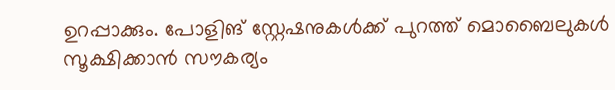ഉറപ്പാക്കും. പോളിങ് സ്റ്റേഷനുകൾക്ക് പുറത്ത് മൊബൈലുകൾ സൂക്ഷിക്കാൻ സൗകര്യം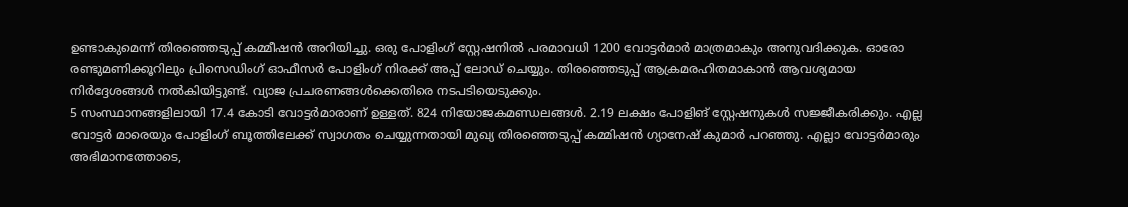ഉണ്ടാകുമെന്ന് തിരഞ്ഞെടുപ്പ് കമ്മീഷൻ അറിയിച്ചു. ഒരു പോളിംഗ് സ്റ്റേഷനിൽ പരമാവധി 1200 വോട്ടർമാർ മാത്രമാകും അനുവദിക്കുക. ഓരോ രണ്ടുമണിക്കൂറിലും പ്രിസെഡിംഗ് ഓഫീസർ പോളിംഗ് നിരക്ക് അപ്പ് ലോഡ് ചെയ്യും. തിരഞ്ഞെടുപ്പ് ആക്രമരഹിതമാകാൻ ആവശ്യമായ നിർദ്ദേശങ്ങൾ നൽകിയിട്ടുണ്ട്. വ്യാജ പ്രചരണങ്ങൾക്കെതിരെ നടപടിയെടുക്കും.
5 സംസ്ഥാനങ്ങളിലായി 17.4 കോടി വോട്ടർമാരാണ് ഉള്ളത്. 824 നിയോജകമണ്ഡലങ്ങൾ. 2.19 ലക്ഷം പോളിങ് സ്റ്റേഷനുകൾ സജ്ജീകരിക്കും. എല്ല വോട്ടർ മാരെയും പോളിംഗ് ബൂത്തിലേക്ക് സ്വാഗതം ചെയ്യുന്നതായി മുഖ്യ തിരഞ്ഞെടുപ്പ് കമ്മിഷൻ ഗ്യാനേഷ് കുമാർ പറഞ്ഞു. എല്ലാ വോട്ടർമാരും അഭിമാനത്തോടെ,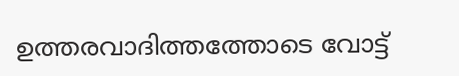ഉത്തരവാദിത്തത്തോടെ വോട്ട്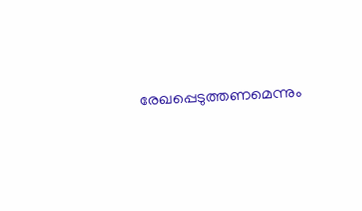രേഖപ്പെടുത്തണമെന്നും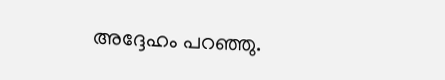അദ്ദേഹം പറഞ്ഞു.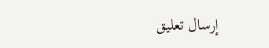إرسال تعليق